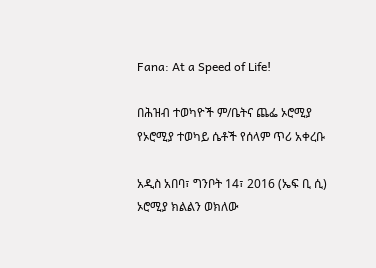Fana: At a Speed of Life!

በሕዝብ ተወካዮች ም/ቤትና ጨፌ ኦሮሚያ የኦሮሚያ ተወካይ ሴቶች የሰላም ጥሪ አቀረቡ

አዲስ አበባ፣ ግንቦት 14፣ 2016 (ኤፍ ቢ ሲ) ኦሮሚያ ክልልን ወክለው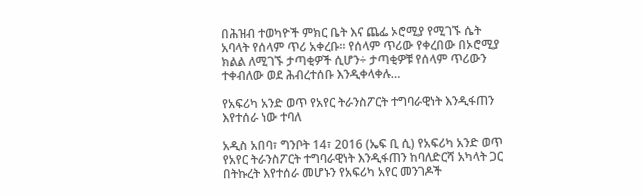በሕዝብ ተወካዮች ምክር ቤት እና ጨፌ ኦሮሚያ የሚገኙ ሴት አባላት የሰላም ጥሪ አቀረቡ። የሰላም ጥሪው የቀረበው በኦሮሚያ ክልል ለሚገኙ ታጣቂዎች ሲሆን÷ ታጣቂዎቹ የሰላም ጥሪውን ተቀብለው ወደ ሕብረተሰቡ እንዲቀላቀሉ…

የአፍሪካ አንድ ወጥ የአየር ትራንስፖርት ተግባራዊነት እንዲፋጠን እየተሰራ ነው ተባለ

አዲስ አበባ፣ ግንቦት 14፣ 2016 (ኤፍ ቢ ሲ) የአፍሪካ አንድ ወጥ የአየር ትራንስፖርት ተግባራዊነት እንዲፋጠን ከባለድርሻ አካላት ጋር በትኩረት እየተሰራ መሆኑን የአፍሪካ አየር መንገዶች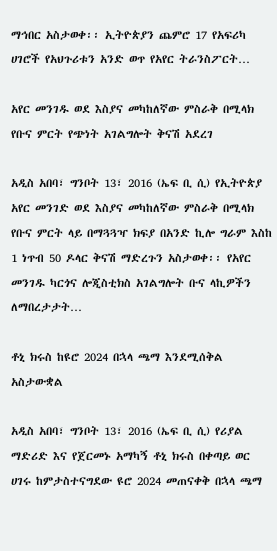ማኅበር አስታወቀ፡፡ ኢትዮጵያን ጨምሮ 17 የአፍሪካ ሀገሮች የአህጉሪቱን አንድ ወጥ የአየር ትራንስፖርት…

አየር መንገዱ ወደ እስያና መካከለኛው ምስራቅ በሚላክ የቡና ምርት የጭነት አገልግሎት ቅናሽ አደረገ

አዲስ አበባ፣ ግንቦት 13፣ 2016 (ኤፍ ቢ ሲ) የኢትዮጵያ አየር መንገድ ወደ እስያና መካከለኛው ምስራቅ በሚላክ የቡና ምርት ላይ በማጓጓዣ ክፍያ በአንድ ኪሎ ግራም እስከ 1 ነጥብ 50 ዶላር ቅናሽ ማድረጉን አስታወቀ፡፡ የአየር መንገዱ ካርጎና ሎጂስቲክስ አገልግሎት ቡና ላኪዎችን ለማበረታታት…

ቶኒ ክሩስ ከዩሮ 2024 በኋላ ጫማ እንደሚሰቅል አስታውቋል

አዲስ አበባ፣ ግንቦት 13፣ 2016 (ኤፍ ቢ ሲ) የሪያል ማድሪድ እና የጀርመኑ አማካኝ ቶኒ ክሩስ በቀጣይ ወር ሀገሩ ከምታስተናግደው ዩሮ 2024 መጠናቀቅ በኋላ ጫማ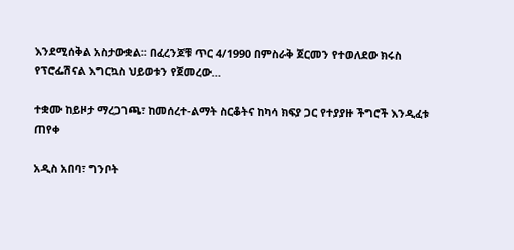እንደሚሰቅል አስታውቋል፡፡ በፈረንጆቹ ጥር 4/1990 በምስራቅ ጀርመን የተወለደው ክሩስ የፕሮፌሽናል እግርኳስ ህይወቱን የጀመረው…

ተቋሙ ከይዞታ ማረጋገጫ፣ ከመሰረተ-ልማት ስርቆትና ከካሳ ክፍያ ጋር የተያያዙ ችግሮች እንዲፈቱ ጠየቀ

አዲስ አበባ፣ ግንቦት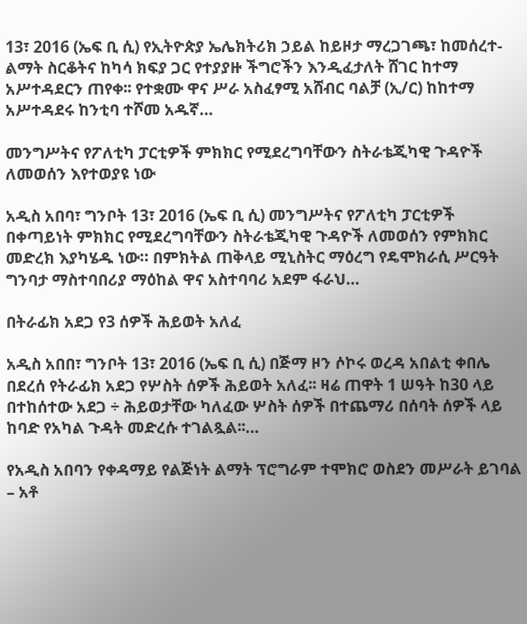13፣ 2016 (ኤፍ ቢ ሲ) የኢትዮጵያ ኤሌክትሪክ ኃይል ከይዞታ ማረጋገጫ፣ ከመሰረተ-ልማት ስርቆትና ከካሳ ክፍያ ጋር የተያያዙ ችግሮችን እንዲፈታለት ሸገር ከተማ አሥተዳደርን ጠየቀ፡፡ የተቋሙ ዋና ሥራ አስፈፃሚ አሸብር ባልቻ (ኢ/ር) ከከተማ አሥተዳደሩ ከንቲባ ተሾመ አዱኛ…

መንግሥትና የፖለቲካ ፓርቲዎች ምክክር የሚደረግባቸውን ስትራቴጂካዊ ጉዳዮች ለመወሰን እየተወያዩ ነው

አዲስ አበባ፣ ግንቦት 13፣ 2016 (ኤፍ ቢ ሲ) መንግሥትና የፖለቲካ ፓርቲዎች በቀጣይነት ምክክር የሚደረግባቸውን ስትራቴጂካዊ ጉዳዮች ለመወሰን የምክክር መድረክ እያካሄዱ ነው። በምክትል ጠቅላይ ሚኒስትር ማዕረግ የዴሞክራሲ ሥርዓት ግንባታ ማስተባበሪያ ማዕከል ዋና አስተባባሪ አደም ፋራህ…

በትራፊክ አደጋ የ3 ሰዎች ሕይወት አለፈ

አዲስ አበበ፣ ግንቦት 13፣ 2016 (ኤፍ ቢ ሲ) በጅማ ዞን ሶኮሩ ወረዳ አበልቲ ቀበሌ በደረሰ የትራፊክ አደጋ የሦስት ሰዎች ሕይወት አለፈ፡፡ ዛሬ ጠዋት 1 ሠዓት ከ30 ላይ በተከሰተው አደጋ ÷ ሕይወታቸው ካለፈው ሦስት ሰዎች በተጨማሪ በሰባት ሰዎች ላይ ከባድ የአካል ጉዳት መድረሱ ተገልጿል፡፡…

የአዲስ አበባን የቀዳማይ የልጅነት ልማት ፕሮግራም ተሞክሮ ወስደን መሥራት ይገባል – አቶ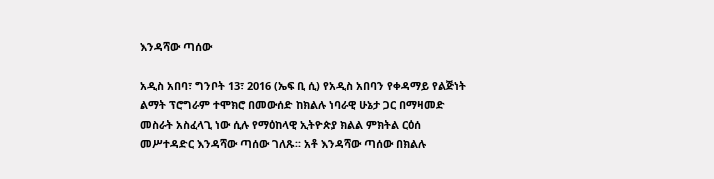እንዳሻው ጣሰው

አዲስ አበባ፣ ግንቦት 13፣ 2016 (ኤፍ ቢ ሲ) የአዲስ አበባን የቀዳማይ የልጅነት ልማት ፕሮግራም ተሞክሮ በመውሰድ ከክልሉ ነባራዊ ሁኔታ ጋር በማዛመድ መስራት አስፈላጊ ነው ሲሉ የማዕከላዊ ኢትዮጵያ ክልል ምክትል ርዕሰ መሥተዳድር እንዳሻው ጣሰው ገለጹ፡፡ አቶ እንዳሻው ጣሰው በክልሉ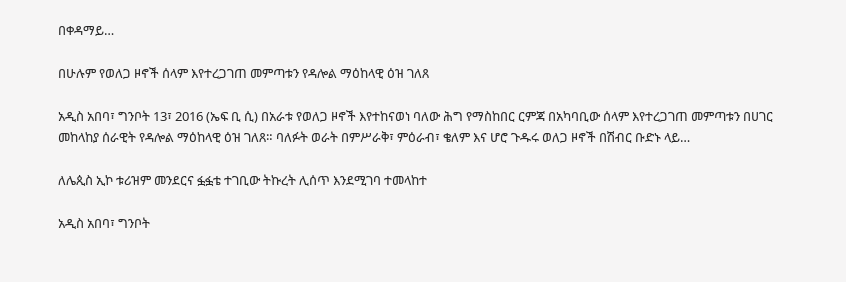በቀዳማይ…

በሁሉም የወለጋ ዞኖች ሰላም እየተረጋገጠ መምጣቱን የዳሎል ማዕከላዊ ዕዝ ገለጸ

አዲስ አበባ፣ ግንቦት 13፣ 2016 (ኤፍ ቢ ሲ) በአራቱ የወለጋ ዞኖች እየተከናወነ ባለው ሕግ የማስከበር ርምጃ በአካባቢው ሰላም እየተረጋገጠ መምጣቱን በሀገር መከላከያ ሰራዊት የዳሎል ማዕከላዊ ዕዝ ገለጸ። ባለፉት ወራት በምሥራቅ፣ ምዕራብ፣ ቄለም እና ሆሮ ጉዱሩ ወለጋ ዞኖች በሽብር ቡድኑ ላይ…

ለሌጲስ ኢኮ ቱሪዝም መንደርና ፏፏቴ ተገቢው ትኩረት ሊሰጥ እንደሚገባ ተመላከተ

አዲስ አበባ፣ ግንቦት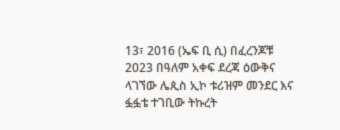13፣ 2016 (ኤፍ ቢ ሲ) በፈረንጆቹ 2023 በዓለም አቀፍ ደረጃ ዕውቅና ላገኘው ሌጲስ ኢኮ ቱሪዝም መንደር እና ፏፏቴ ተገቢው ትኩረት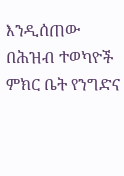እንዲሰጠው በሕዝብ ተወካዮች ምክር ቤት የንግድና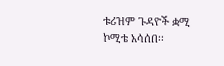ቱሪዝም ጉዳዮች ቋሚ ኮሚቴ አሳሰበ፡፡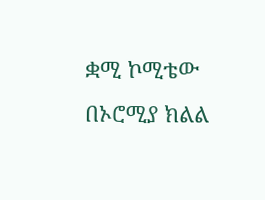ቋሚ ኮሚቴው በኦሮሚያ ክልል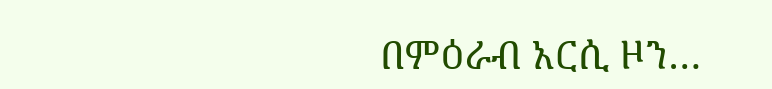በምዕራብ አርሲ ዞን…